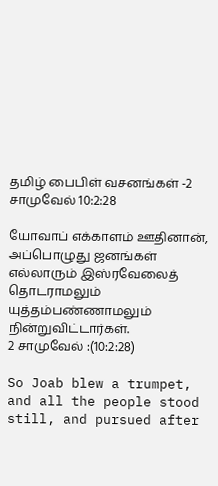தமிழ் பைபிள் வசனங்கள் -2 சாமுவேல் 10:2:28

யோவாப் எக்காளம் ஊதினான், அப்பொழுது ஜனங்கள் எல்லாரும் இஸ்ரவேலைத் தொடராமலும் யுத்தம்பண்ணாமலும் நின்றுவிட்டார்கள்.
2 சாமுவேல் :(10:2:28)

So Joab blew a trumpet, and all the people stood still, and pursued after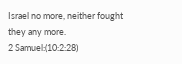Israel no more, neither fought they any more.
2 Samuel:(10:2:28)